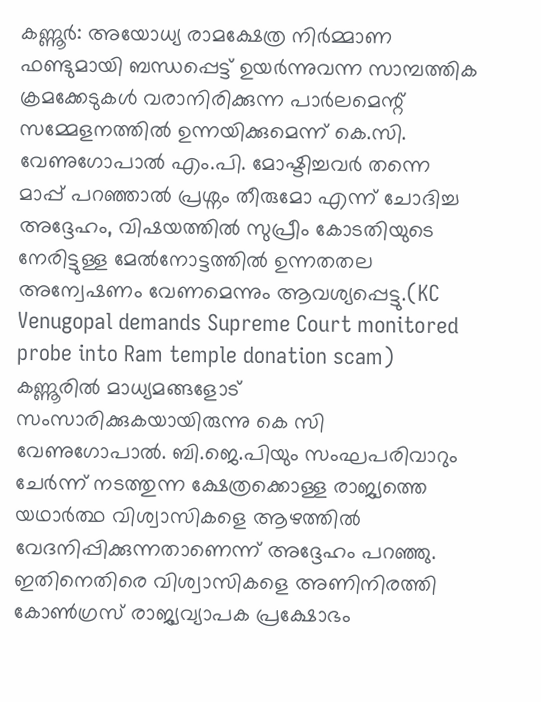കണ്ണൂർ: അയോധ്യ രാമക്ഷേത്ര നിർമ്മാണ ഫണ്ടുമായി ബന്ധപ്പെട്ട് ഉയർന്നുവന്ന സാമ്പത്തിക ക്രമക്കേടുകൾ വരാനിരിക്കുന്ന പാർലമെന്റ് സമ്മേളനത്തിൽ ഉന്നയിക്കുമെന്ന് കെ.സി. വേണുഗോപാൽ എം.പി. മോഷ്ടിച്ചവർ തന്നെ മാപ്പ് പറഞ്ഞാൽ പ്രശ്നം തീരുമോ എന്ന് ചോദിച്ച അദ്ദേഹം, വിഷയത്തിൽ സുപ്രീം കോടതിയുടെ നേരിട്ടുള്ള മേൽനോട്ടത്തിൽ ഉന്നതതല അന്വേഷണം വേണമെന്നും ആവശ്യപ്പെട്ടു.(KC Venugopal demands Supreme Court monitored probe into Ram temple donation scam)
കണ്ണൂരിൽ മാധ്യമങ്ങളോട് സംസാരിക്കുകയായിരുന്നു കെ സി വേണുഗോപാൽ. ബി.ജെ.പിയും സംഘപരിവാറും ചേർന്ന് നടത്തുന്ന ക്ഷേത്രക്കൊള്ള രാജ്യത്തെ യഥാർത്ഥ വിശ്വാസികളെ ആഴത്തിൽ വേദനിപ്പിക്കുന്നതാണെന്ന് അദ്ദേഹം പറഞ്ഞു. ഇതിനെതിരെ വിശ്വാസികളെ അണിനിരത്തി കോൺഗ്രസ് രാജ്യവ്യാപക പ്രക്ഷോഭം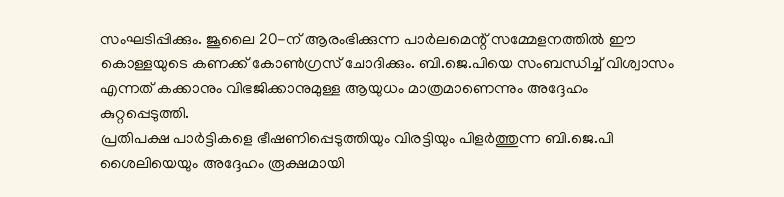സംഘടിപ്പിക്കും. ജൂലൈ 20-ന് ആരംഭിക്കുന്ന പാർലമെന്റ് സമ്മേളനത്തിൽ ഈ കൊള്ളയുടെ കണക്ക് കോൺഗ്രസ് ചോദിക്കും. ബി.ജെ.പിയെ സംബന്ധിച്ച് വിശ്വാസം എന്നത് കക്കാനും വിഭജിക്കാനുമുള്ള ആയുധം മാത്രമാണെന്നും അദ്ദേഹം കുറ്റപ്പെടുത്തി.
പ്രതിപക്ഷ പാർട്ടികളെ ഭീഷണിപ്പെടുത്തിയും വിരട്ടിയും പിളർത്തുന്ന ബി.ജെ.പി ശൈലിയെയും അദ്ദേഹം രൂക്ഷമായി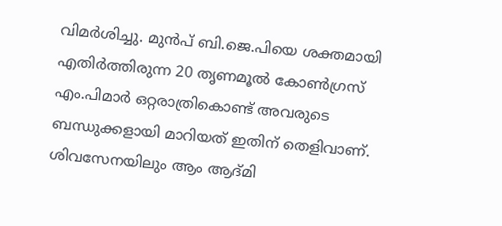വിമർശിച്ചു. മുൻപ് ബി.ജെ.പിയെ ശക്തമായി എതിർത്തിരുന്ന 20 തൃണമൂൽ കോൺഗ്രസ് എം.പിമാർ ഒറ്റരാത്രികൊണ്ട് അവരുടെ ബന്ധുക്കളായി മാറിയത് ഇതിന് തെളിവാണ്. ശിവസേനയിലും ആം ആദ്മി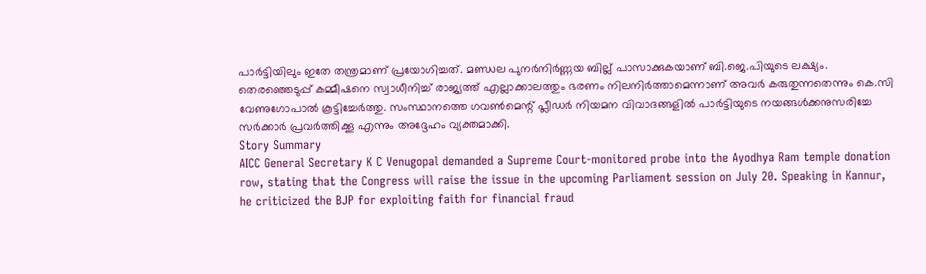പാർട്ടിയിലും ഇതേ തന്ത്രമാണ് പ്രയോഗിച്ചത്. മണ്ഡല പുനർനിർണ്ണയ ബില്ല് പാസാക്കുകയാണ് ബി.ജെ.പിയുടെ ലക്ഷ്യം. തെരഞ്ഞെടുപ്പ് കമ്മീഷനെ സ്വാധീനിച്ച് രാജ്യത്ത് എല്ലാക്കാലത്തും ഭരണം നിലനിർത്താമെന്നാണ് അവർ കരുതുന്നതെന്നും കെ.സി വേണുഗോപാൽ കൂട്ടിച്ചേർത്തു. സംസ്ഥാനത്തെ ഗവൺമെന്റ് പ്ലീഡർ നിയമന വിവാദങ്ങളിൽ പാർട്ടിയുടെ നയങ്ങൾക്കനുസരിച്ചേ സർക്കാർ പ്രവർത്തിക്കൂ എന്നും അദ്ദേഹം വ്യക്തമാക്കി.
Story Summary
AICC General Secretary K C Venugopal demanded a Supreme Court-monitored probe into the Ayodhya Ram temple donation row, stating that the Congress will raise the issue in the upcoming Parliament session on July 20. Speaking in Kannur, he criticized the BJP for exploiting faith for financial fraud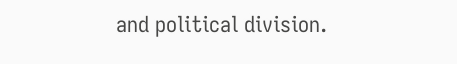and political division.